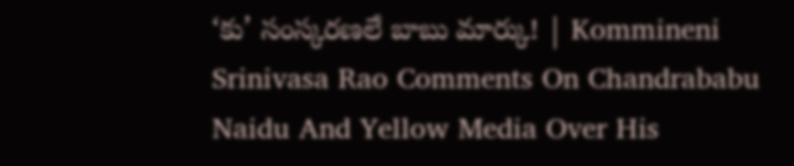‘కు’ సంస్కరణలే బాబు మార్కు! | Kommineni Srinivasa Rao Comments On Chandrababu Naidu And Yellow Media Over His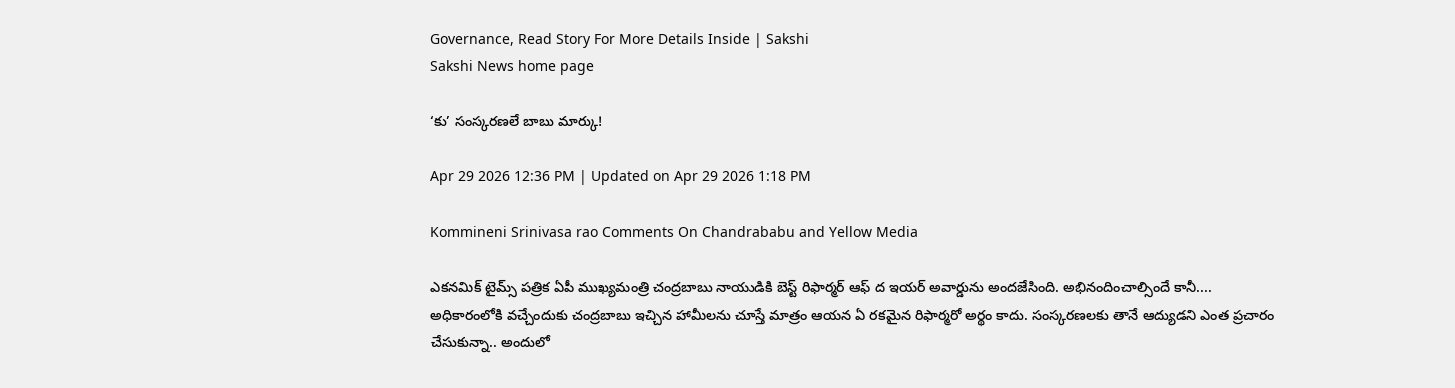Governance, Read Story For More Details Inside | Sakshi
Sakshi News home page

‘కు’ సంస్కరణలే బాబు మార్కు!

Apr 29 2026 12:36 PM | Updated on Apr 29 2026 1:18 PM

Kommineni Srinivasa rao Comments On Chandrababu and Yellow Media

ఎకనమిక్‌ టైమ్స్‌ పత్రిక ఏపీ ముఖ్యమంత్రి చంద్రబాబు నాయుడికి బెస్ట్‌ రిఫార్మర్‌ ఆఫ్‌ ద ఇయర్‌ అవార్డును అందజేసింది. అభినందించాల్సిందే కానీ.... అధికారంలోకి వచ్చేందుకు చంద్రబాబు ఇచ్చిన హామీలను చూస్తే మాత్రం ఆయన ఏ రకమైన రిఫార్మరో అర్థం కాదు. సంస్కరణలకు తానే ఆద్యుడని ఎంత ప్రచారం చేసుకున్నా.. అందులో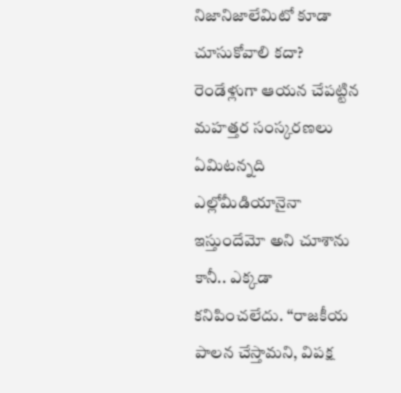నిజానిజాలేమిటో కూడా చూసుకోవాలి కదా? రెండేళ్లుగా ఆయన చేపట్టిన మహత్తర సంస్కరణలు ఏమిటన్నది ఎల్లోమీడియానైనా ఇస్తుందేమో అని చూశాను కానీ.. ఎక్కడా కనిపించలేదు. ‘‘రాజకీయ పాలన చేస్తామని, విపక్ష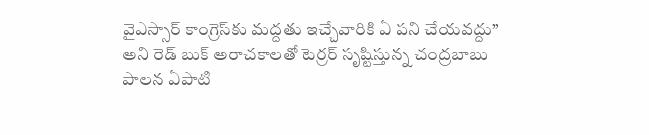వైఎస్సార్‌ కాంగ్రెస్‌కు మద్దతు ఇచ్చేవారికి ఏ పని చేయవద్దు’’ అని రెడ్ బుక్ అరాచకాలతో టెర్రర్ సృష్టిస్తున్న చంద్రబాబు పాలన ఏపాటి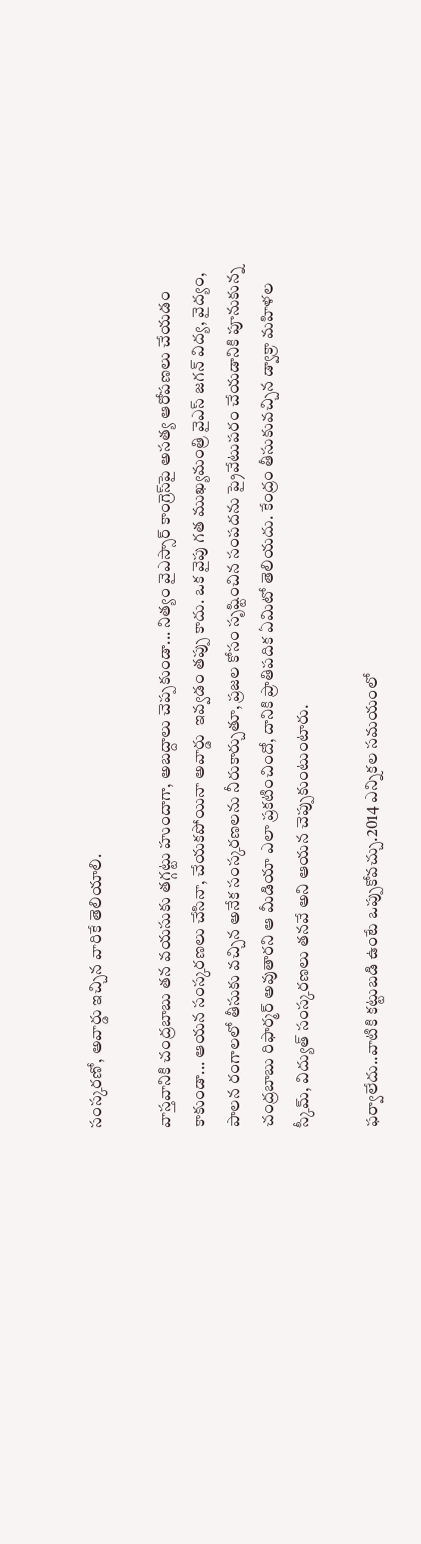సంస్కరణో, అవార్డు ఇచ్చిన వారికే తెలియాలి.

వాస్తవానికి చంద్రబాబు తన వయసుకు తగ్గట్టు హుందాగా, అబద్దాలు చెప్పకుండా... నిత్యం వైఎస్సార్‌ కాంగ్రెస్‌పై అసత్య ఆరోపణలు చేయడం కాకుండా... ఆయన సంస్కరణలు చేసినా, చేయకపోయినా అవార్డు  ఇవ్వడం తప్పు కాదు. ఒక వైపు గత ముఖ్యమంత్రి వైఎస్ జగన్ విద్య, వైద్యం, పాలన రంగాలలో తీసుకు వచ్చిన అనేక సంస్కరణలను నీరుకార్చుతూ, ప్రజల కోసం సృష్టించిన సంపదను ప్రైవేటుపరం చేయడానికి పూనుకున్న చంద్రబాబు రిఫార్మర్ అవుతారని ఆ మీడియా ఎలా ప్రకటించిందో, దానికి ప్రాతిపదిక ఏమిటో తెలియదు. కేంద్రం తీసుకువచ్చిన డ్వాక్రా మహిళల స్కీమ్, విద్యుత్ సంస్కరణలు తనవే అని ఆయన చెప్పుకుంటుంటారు.

ఫర్వాలేదు..వాటికి కట్టుబడి ఉంటే ఒప్పుకోవచ్చు.2014 ఎన్నికల సమయంలో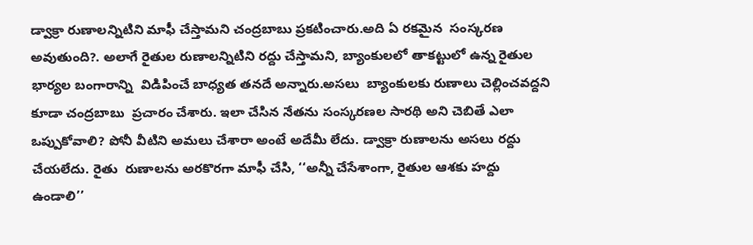డ్వాక్రా రుణాలన్నిటిని మాఫీ చేస్తామని చంద్రబాబు ప్రకటించారు.అది ఏ రకమైన  సంస్కరణ అవుతుంది?. అలాగే రైతుల రుణాలన్నిటిని రద్దు చేస్తామని, బ్యాంకులలో తాకట్టులో ఉన్న రైతుల భార్యల బంగారాన్ని  విడిపించే బాధ్యత తనదే అన్నారు.అసలు  బ్యాంకులకు రుణాలు చెల్లించవద్దని కూడా చంద్రబాబు  ప్రచారం చేశారు. ఇలా చేసిన నేతను సంస్కరణల సారథి అని చెబితే ఎలా ఒప్పుకోవాలి? పోనీ వీటిని అమలు చేశారా అంటే అదేమీ లేదు. డ్వాక్రా రుణాలను అసలు రద్దు  చేయలేదు. రైతు  రుణాలను అరకొరగా మాఫీ చేసి, ‘‘అన్నీ చేసేశాంగా, రైతుల ఆశకు హద్దు ఉండాలి’’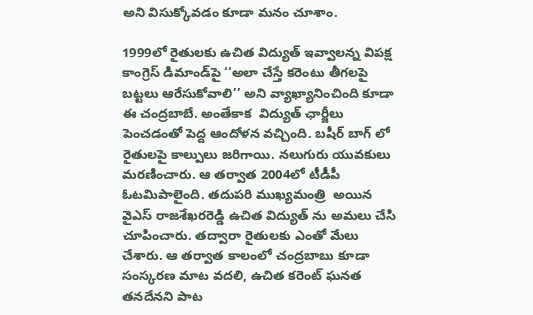అని విసుక్కోవడం కూడా మనం చూశాం.

1999లో రైతులకు ఉచిత విద్యుత్ ఇవ్వాలన్న విపక్ష  కాంగ్రెస్ డిమాండ్‌పై ‘‘అలా చేస్తే కరెంటు తీగలపై బట్టలు ఆరేసుకోవాలి’’ అని వ్యాఖ్యానించింది కూడా ఈ చంద్రబాబే. అంతేకాక  విద్యుత్ ఛార్జీలు  పెంచడంతో పెద్ద ఆందోళన వచ్చింది. బషీర్ బాగ్ లో రైతులపై కాల్పులు జరిగాయి. నలుగురు యువకులు  మరణించారు. ఆ తర్వాత 2004లో టీడీపీ ఓటమిపాలైంది. తదుపరి ముఖ్యమంత్రి  అయిన వైఎస్ రాజశేఖరరెడ్డి ఉచిత విద్యుత్ ను అమలు చేసి చూపించారు. తద్వారా రైతులకు ఎంతో మేలు చేశారు. ఆ తర్వాత కాలంలో చంద్రబాబు కూడా సంస్కరణ మాట వదలి, ఉచిత కరెంట్ ఘనత తనదేనని పాట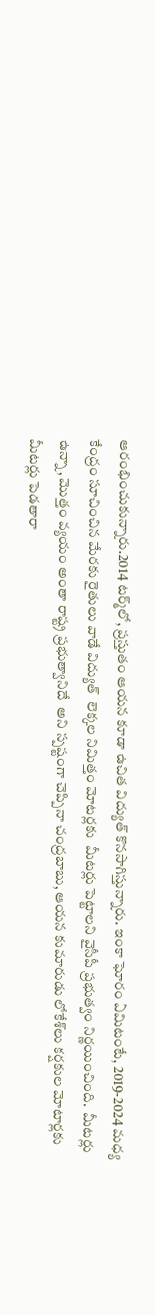ఆరంభించుకున్నారు.2014 టర్మ్‌లో, ప్రస్తుతం ఆయన కూడా ఉచిత విద్యుత్ కొనసాగిస్తున్నారు. ఇంకా ఘోరం ఏమిటంటే, 2019-2024 మధ్య కేంద్రం సూచించిన మేరకు రైతులు వాడే విద్యుత్  లెక్కల నిమిత్తం మోటర్లకు  మీటర్లు పెట్టాలని వైసీపీ ప్రభుత్వం నిర్ణయించింది.  మీటర్లు ఉన్నా, మొత్తం వ్యయం అంతా రాష్ట్ర ప్రభుత్వానిదే  అని స్పష్టంగా చెప్పినా చంద్రబాబు, ఆయన కుమారుడు లోకేశ్‌లు కర్షకుల మోటార్లకు మీటర్లు పెడతారా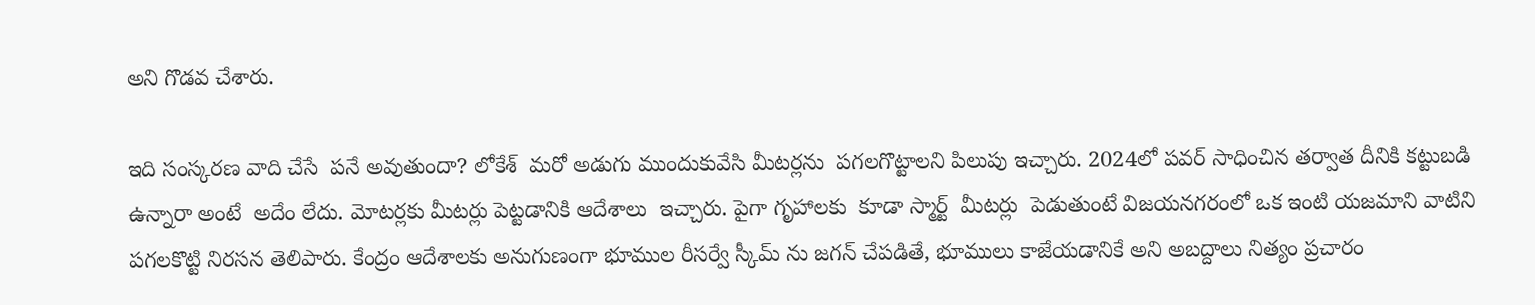అని గొడవ చేశారు.

ఇది సంస్కరణ వాది చేసే  పనే అవుతుందా? లోకేశ్‌  మరో అడుగు ముందుకువేసి మీటర్లను  పగలగొట్టాలని పిలుపు ఇచ్చారు. 2024లో పవర్ సాధించిన తర్వాత దీనికి కట్టుబడి ఉన్నారా అంటే  అదేం లేదు. మోటర్లకు మీటర్లు పెట్టడానికి ఆదేశాలు  ఇచ్చారు. పైగా గృహాలకు  కూడా స్మార్ట్  మీటర్లు  పెడుతుంటే విజయనగరంలో ఒక ఇంటి యజమాని వాటిని పగలకొట్టి నిరసన తెలిపారు. కేంద్రం ఆదేశాలకు అనుగుణంగా భూముల రీసర్వే స్కీమ్ ను జగన్ చేపడితే, భూములు కాజేయడానికే అని అబద్దాలు నిత్యం ప్రచారం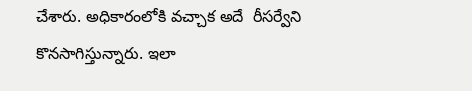చేశారు. అధికారంలోకి వచ్చాక అదే  రీసర్వేని కొనసాగిస్తున్నారు. ఇలా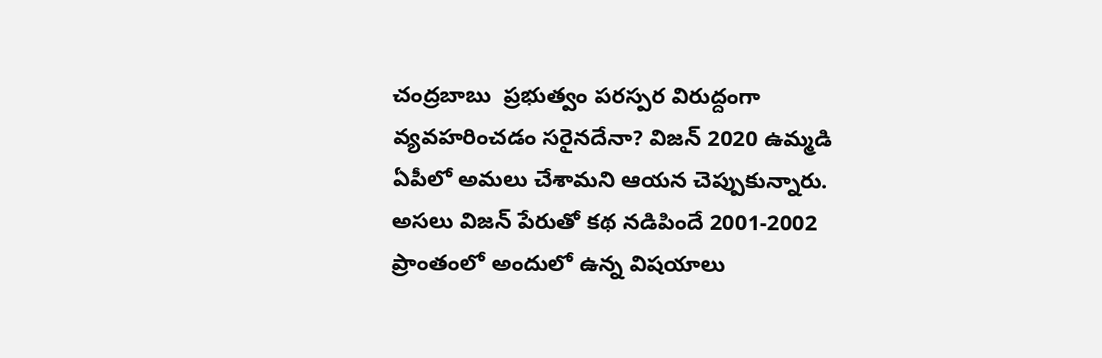చంద్రబాబు  ప్రభుత్వం పరస్పర విరుద్దంగా  వ్యవహరించడం సరైనదేనా? విజన్ 2020 ఉమ్మడి ఏపీలో అమలు చేశామని ఆయన చెప్పుకున్నారు. అసలు విజన్ పేరుతో కథ నడిపిందే 2001-2002 ప్రాంతంలో అందులో ఉన్న విషయాలు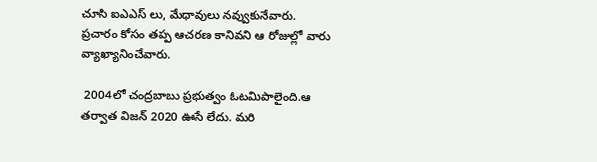చూసి ఐఎఎస్ లు, మేధావులు నవ్వుకునేవారు. ప్రచారం కోసం తప్ప ఆచరణ కానివని ఆ రోజుల్లో వారు వ్యాఖ్యానించేవారు.

 2004లో చంద్రబాబు ప్రభుత్వం ఓటమిపాలైంది.ఆ తర్వాత విజన్ 2020 ఊసే లేదు. మరి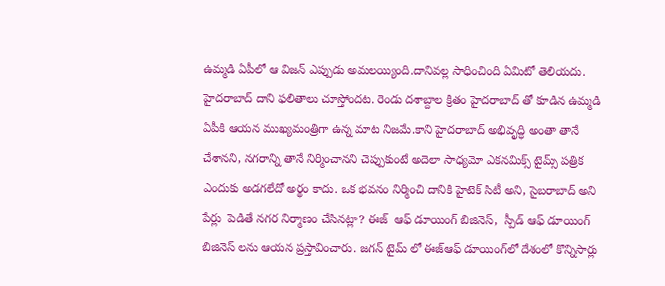ఉమ్మడి ఏపీలో ఆ విజన్ ఎప్పుడు అమలయ్యింది.దానివల్ల సాధించింది ఏమిటో తెలియదు.  హైదరాబాద్ దాని ఫలితాలు చూస్తోందట. రెండు దశాబ్దాల క్రితం హైదరాబాద్ తో కూడిన ఉమ్మడి ఏపీకి ఆయన ముఖ్యమంత్రిగా ఉన్న మాట నిజమే.కాని హైదరాబాద్ అభివృద్ధి అంతా తానే చేశానని, నగరాన్ని తానే నిర్మించానని చెప్పుకుంటే అదెలా సాధ్యమో ఎకనమిక్స్ టైమ్స్ పత్రిక ఎందుకు అడగలేదో అర్థం కాదు. ఒక భవనం నిర్మించి దానికి హైటెక్ సిటీ అని, సైబరాబాద్ అని  పేర్లు  పెడితే నగర నిర్మాణం చేసినట్లా? ఈజ్  ఆఫ్ డూయింగ్ బిజినెస్,  స్పీడ్ ఆఫ్ డూయింగ్  బిజినెస్ లను ఆయన ప్రస్తావించారు. జగన్ టైమ్ లో ఈజ్ఆఫ్ డూయింగ్‌లో దేశంలో కొన్నిసార్లు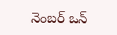నెంబర్ ఒన్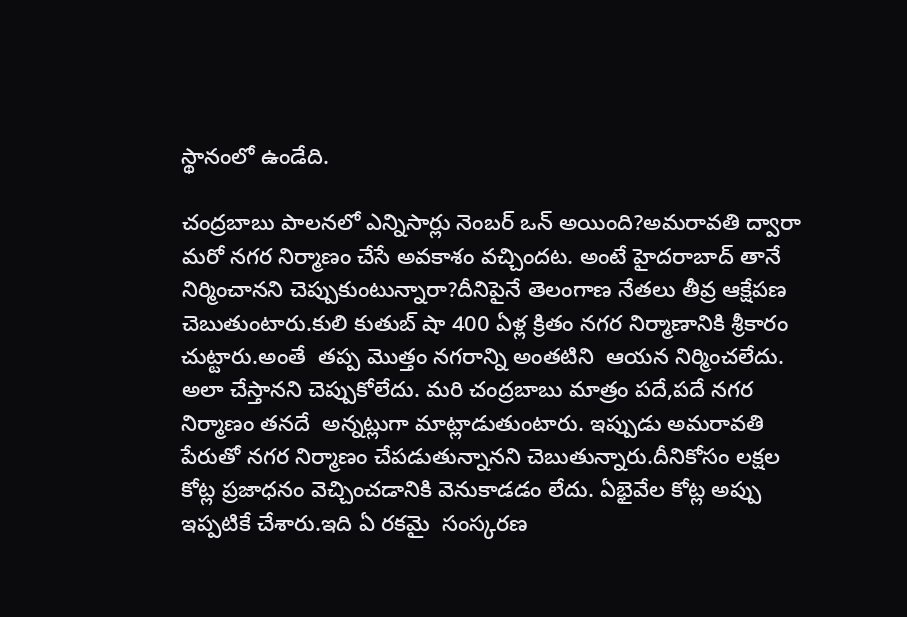స్థానంలో ఉండేది.

చంద్రబాబు పాలనలో ఎన్నిసార్లు నెంబర్ ఒన్ అయింది?అమరావతి ద్వారా మరో నగర నిర్మాణం చేసే అవకాశం వచ్చిందట. అంటే హైదరాబాద్ తానే నిర్మించానని చెప్పుకుంటున్నారా?దీనిపైనే తెలంగాణ నేతలు తీవ్ర ఆక్షేపణ చెబుతుంటారు.కులి కుతుబ్ షా 400 ఏళ్ల క్రితం నగర నిర్మాణానికి శ్రీకారం చుట్టారు.అంతే  తప్ప మొత్తం నగరాన్ని అంతటిని  ఆయన నిర్మించలేదు. అలా చేస్తానని చెప్పుకోలేదు. మరి చంద్రబాబు మాత్రం పదే,పదే నగర నిర్మాణం తనదే  అన్నట్లుగా మాట్లాడుతుంటారు. ఇప్పుడు అమరావతి పేరుతో నగర నిర్మాణం చేపడుతున్నానని చెబుతున్నారు.దీనికోసం లక్షల కోట్ల ప్రజాధనం వెచ్చించడానికి వెనుకాడడం లేదు. ఏభైవేల కోట్ల అప్పు ఇప్పటికే చేశారు.ఇది ఏ రకమై  సంస్కరణ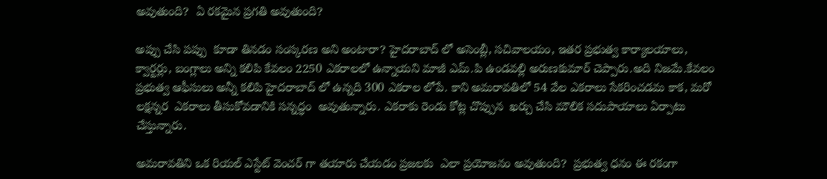అవుతుంది?  ఏ రకమైన ప్రగతి అవుతుంది?

అప్పు చేసి పప్పు  కూడా తినడం సంస్కరణ అని అంటారా? హైదరాబాద్ లో అసెంబ్లీ, సచివాలయం, ఇతర ప్రభుత్వ కార్యాలయాలు, క్వార్టర్లు, బంగ్లాలు అన్ని కలిపి కేవలం 2250 ఎకరాలలో ఉన్నాయని మాజీ ఎమ్.పి ఉండవల్లి అరుణకుమార్ చెప్పారు.అది నిజమే.కేవలం ప్రభుత్వ ఆఫీసులు అన్నీ కలిపి హైదరాబాద్ లో ఉన్నది 300 ఎకరాల లోపే. కాని అమరావతిలో 54 వేల ఎకరాలు సేకరించడమ కాక, మరో లక్షన్నర  ఎకరాలు తీసుకోవడానికి సన్నద్ధం  అవుతున్నారు. ఎకరాకు రెండు కోట్ల చొప్పున  ఖర్చు చేసి మౌలిక సదుపాయాలు ఏర్పాటు చేస్తున్నారు.

అమరావతిని ఒక రియల్ ఎస్టేట్ వెంచర్ గా తయారు చేయడం ప్రజలకు  ఎలా ప్రయోజనం అవుతుంది?  ప్రభుత్వ ధనం ఈ రకంగా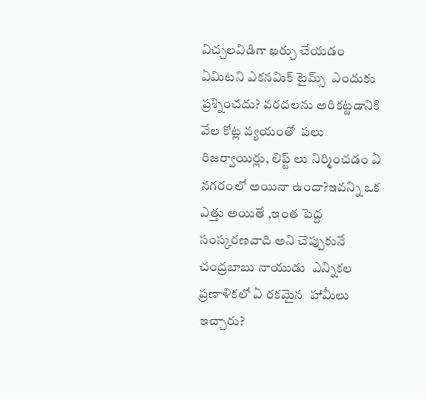విచ్చలవిడిగా ఖర్చు చేయడం ఏమిటని ఎకనమిక్ టైమ్స్  ఎందుకు ప్రశ్నించదు? వరదలను అరికట్టడానికి వేల కోట్ల వ్యయంతో  పలు రిజర్వాయిర్లు, లిఫ్ట్ లు నిర్మించడం ఏ నగరంలో అయినా ఉందా?ఇవన్ని ఒక ఎత్తు అయితే ,ఇంత పెద్ద సంస్కరణవాది అని చెప్పుకునే చంద్రబాబు నాయుడు  ఎన్నికల ప్రణాళికలో ఏ రకమైన  హామీలు ఇచ్చారు?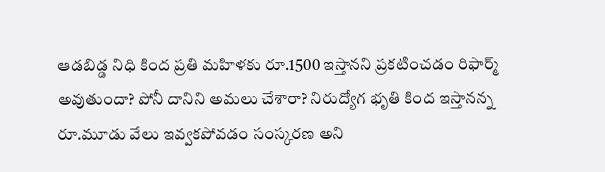ఆడబిడ్డ నిధి కింద ప్రతి మహిళకు రూ.1500 ఇస్తానని ప్రకటించడం రిఫార్మ్  అవుతుందా? పోనీ దానిని అమలు చేశారా? నిరుద్యోగ భృతి కింద ఇస్తానన్న  రూ.మూడు వేలు ఇవ్వకపోవడం సంస్కరణ అని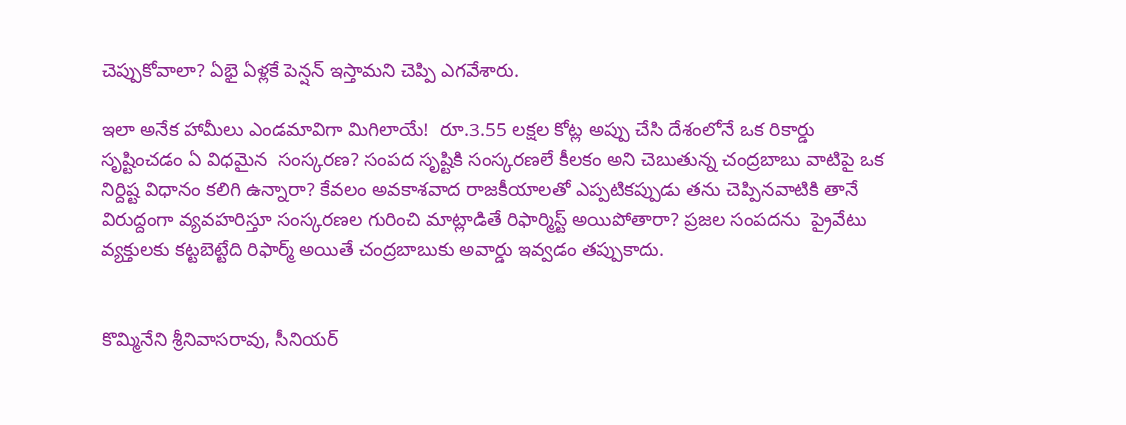చెప్పుకోవాలా? ఏభై ఏళ్లకే పెన్షన్ ఇస్తామని చెప్పి ఎగవేశారు.

ఇలా అనేక హామీలు ఎండమావిగా మిగిలాయే!  రూ.3.55 లక్షల కోట్ల అప్పు చేసి దేశంలోనే ఒక రికార్డు  సృష్టించడం ఏ విధమైన  సంస్కరణ? సంపద సృష్టికి సంస్కరణలే కీలకం అని చెబుతున్న చంద్రబాబు వాటిపై ఒక నిర్దిష్ట విధానం కలిగి ఉన్నారా? కేవలం అవకాశవాద రాజకీయాలతో ఎప్పటికప్పుడు తను చెప్పినవాటికి తానే  విరుద్దంగా వ్యవహరిస్తూ సంస్కరణల గురించి మాట్లాడితే రిఫార్మిస్ట్ అయిపోతారా? ప్రజల సంపదను  ప్రైవేటు వ్యక్తులకు కట్టబెట్టేది రిఫార్మ్ అయితే చంద్రబాబుకు అవార్డు ఇవ్వడం తప్పుకాదు.


కొమ్మినేని శ్రీనివాసరావు, సీనియర్‌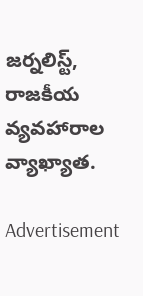జర్నలిస్ట్‌, రాజకీయ వ్యవహారాల వ్యాఖ్యాత.

Advertisement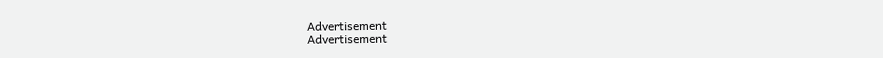Advertisement
Advertisement